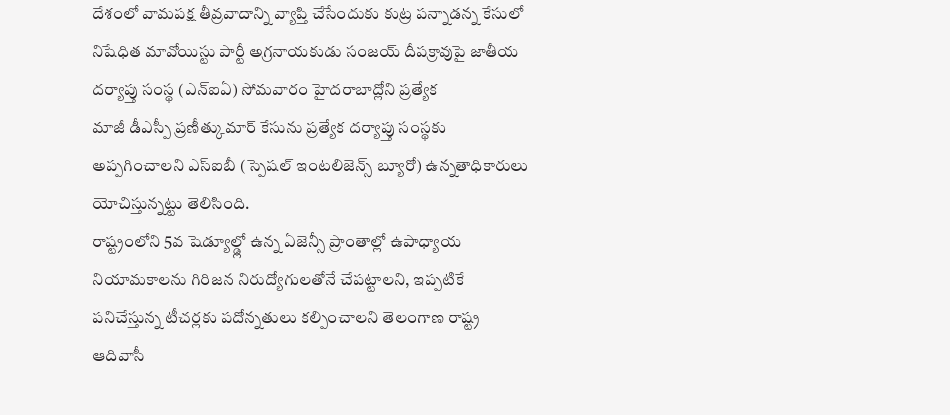దేశంలో వామపక్ష తీవ్రవాదాన్ని వ్యాప్తి చేసేందుకు కుట్ర పన్నాడన్న కేసులో నిషేధిత మావోయిస్టు పార్టీ అగ్రనాయకుడు సంజయ్ దీపక్రావుపై జాతీయ దర్యాప్తు సంస్థ (ఎన్ఐఏ) సోమవారం హైదరాబాద్లోని ప్రత్యేక
మాజీ డీఎస్పీ ప్రణీత్కుమార్ కేసును ప్రత్యేక దర్యాప్తు సంస్థకు అప్పగించాలని ఎస్ఐబీ (స్పెషల్ ఇంటలిజెన్స్ బ్యూరో) ఉన్నతాధికారులు యోచిస్తున్నట్టు తెలిసింది.
రాష్ట్రంలోని 5వ షెడ్యూల్డ్లో ఉన్న ఏజెన్సీ ప్రాంతాల్లో ఉపాధ్యాయ నియామకాలను గిరిజన నిరుద్యోగులతోనే చేపట్టాలని, ఇప్పటికే పనిచేస్తున్న టీచర్లకు పదోన్నతులు కల్పించాలని తెలంగాణ రాష్ట్ర ఆదివాసీ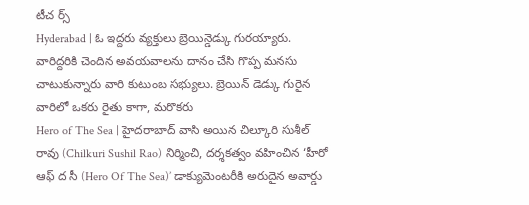టీచ ర్స్
Hyderabad | ఓ ఇద్దరు వ్యక్తులు బ్రెయిన్డెడ్కు గురయ్యారు. వారిద్దరికి చెందిన అవయవాలను దానం చేసి గొప్ప మనసు చాటుకున్నారు వారి కుటుంబ సభ్యులు. బ్రెయిన్ డెడ్కు గురైన వారిలో ఒకరు రైతు కాగా, మరొకరు
Hero of The Sea | హైదరాబాద్ వాసి అయిన చిల్కూరి సుశీల్ రావు (Chilkuri Sushil Rao) నిర్మించి, దర్శకత్వం వహించిన ‘హీరో ఆఫ్ ద సీ (Hero Of The Sea)’ డాక్యుమెంటరీకి అరుదైన అవార్డు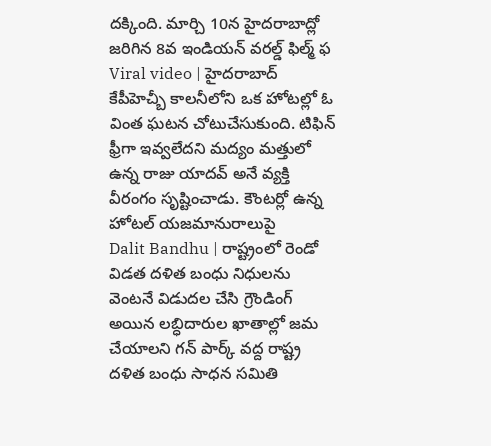దక్కింది. మార్చి 10న హైదరాబాద్లో జరిగిన 8వ ఇండియన్ వరల్డ్ ఫిల్మ్ ఫ
Viral video | హైదరాబాద్ కేపీహెచ్బీ కాలనీలోని ఒక హోటల్లో ఓ వింత ఘటన చోటుచేసుకుంది. టిఫిన్ ఫ్రీగా ఇవ్వలేదని మద్యం మత్తులో ఉన్న రాజు యాదవ్ అనే వ్యక్తి వీరంగం సృష్టించాడు. కౌంటర్లో ఉన్న హోటల్ యజమానురాలుపై
Dalit Bandhu | రాష్ట్రంలో రెండో విడత దళిత బంధు నిధులను వెంటనే విడుదల చేసి గ్రౌండింగ్ అయిన లబ్ధిదారుల ఖాతాల్లో జమ చేయాలని గన్ పార్క్ వద్ద రాష్ట్ర దళిత బంధు సాధన సమితి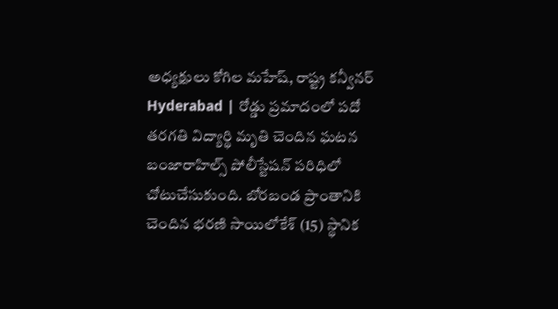అధ్యక్షులు కోగిల మహేష్, రాష్ట్ర కన్వీనర్
Hyderabad | రోడ్డు ప్రమాదంలో పదో తరగతి విద్యార్థి మృతి చెందిన ఘటన బంజారాహిల్స్ పోలీస్టేషన్ పరిధిలో చోటుచేసుకుంది. బోరబండ ప్రాంతానికి చెందిన భరణి సాయిలోకేశ్ (15) స్థానిక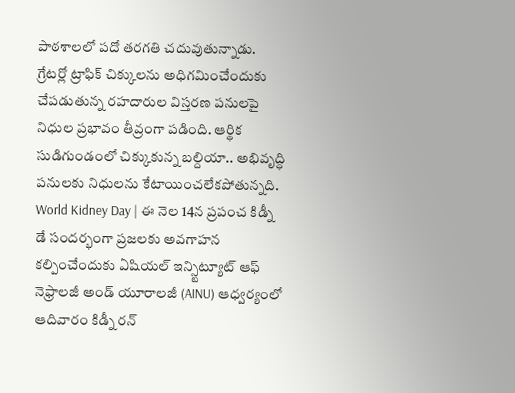పాఠశాలలో పదో తరగతి చదువుతున్నాడు.
గ్రేటర్లో ట్రాఫిక్ చిక్కులను అధిగమించేందుకు చేపడుతున్న రహదారుల విస్తరణ పనులపై నిధుల ప్రభావం తీవ్రంగా పడింది. ఆర్థిక సుడిగుండంలో చిక్కుకున్న బల్దియా.. అభివృద్ధి పనులకు నిధులను కేటాయించలేకపోతున్నది.
World Kidney Day | ఈ నెల 14న ప్రపంచ కిడ్నీ డే సందర్భంగా ప్రజలకు అవగాహన కల్పించేందుకు ఏషియల్ ఇన్స్టిట్యూట్ ఆఫ్ నెఫ్రాలజీ అండ్ యూరాలజీ (AINU) ఆధ్వర్యంలో ఆదివారం కిడ్నీ రన్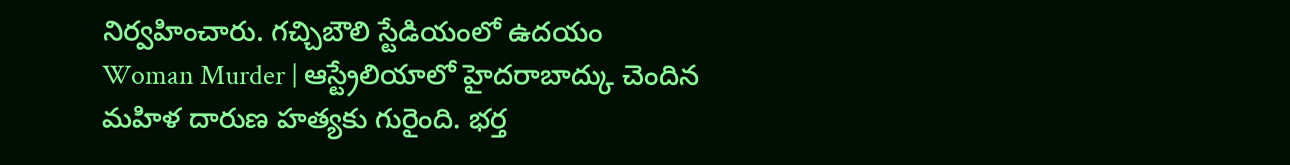నిర్వహించారు. గచ్చిబౌలి స్టేడియంలో ఉదయం
Woman Murder | ఆస్ట్రేలియాలో హైదరాబాద్కు చెందిన మహిళ దారుణ హత్యకు గురైంది. భర్త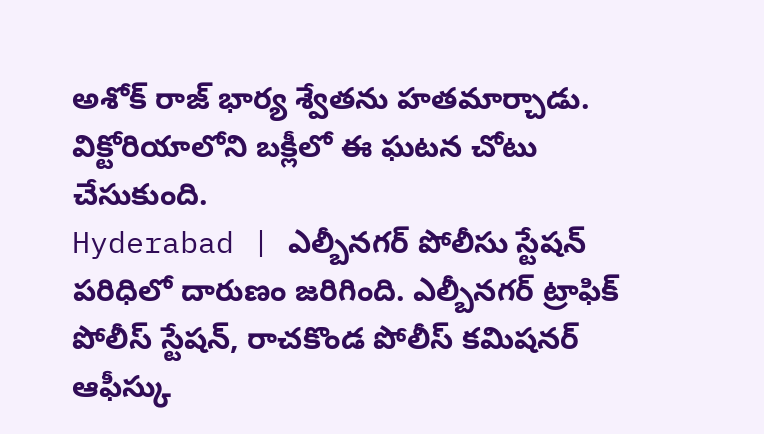అశోక్ రాజ్ భార్య శ్వేతను హతమార్చాడు. విక్టోరియాలోని బక్లీలో ఈ ఘటన చోటు చేసుకుంది.
Hyderabad | ఎల్బీనగర్ పోలీసు స్టేషన్ పరిధిలో దారుణం జరిగింది. ఎల్బీనగర్ ట్రాఫిక్ పోలీస్ స్టేషన్, రాచకొండ పోలీస్ కమిషనర్ ఆఫీస్కు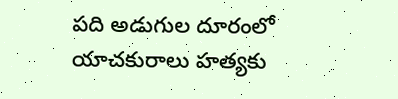పది అడుగుల దూరంలో యాచకురాలు హత్యకు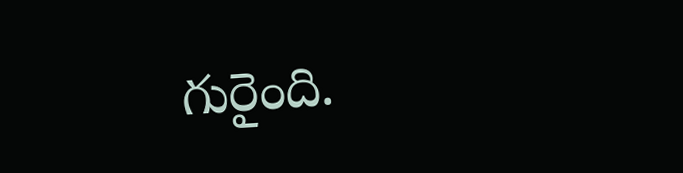గురైంది.